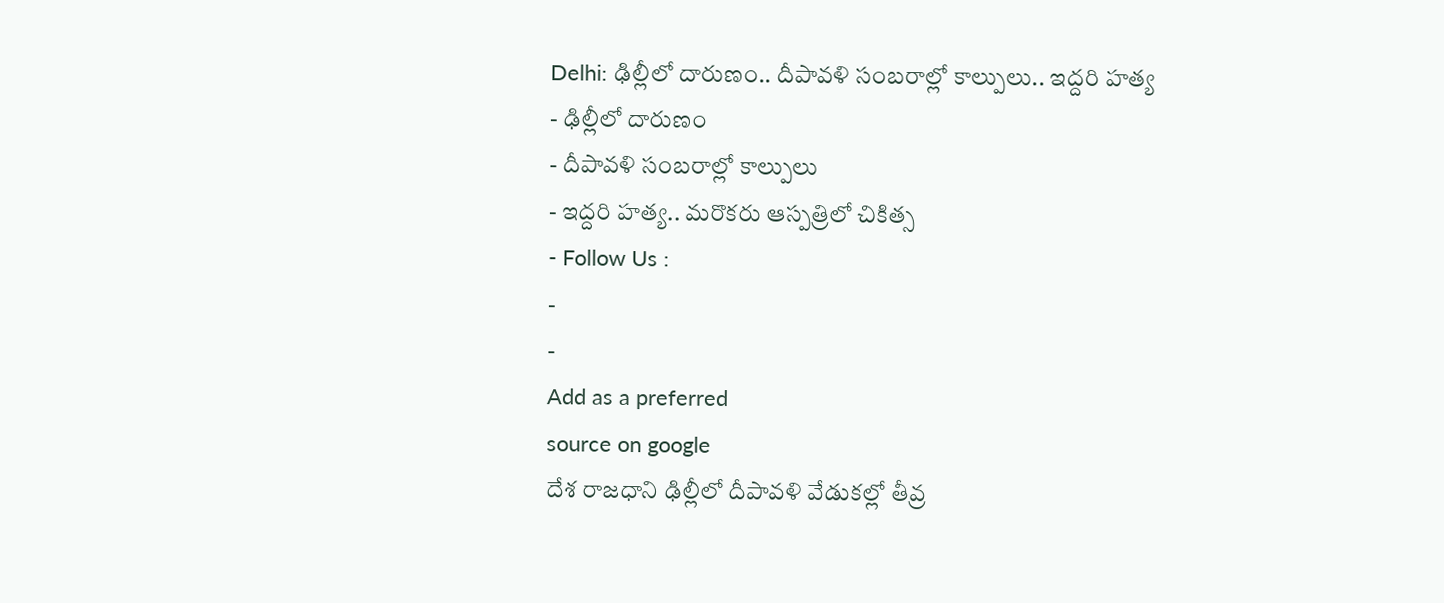Delhi: ఢిల్లీలో దారుణం.. దీపావళి సంబరాల్లో కాల్పులు.. ఇద్దరి హత్య
- ఢిల్లీలో దారుణం
- దీపావళి సంబరాల్లో కాల్పులు
- ఇద్దరి హత్య.. మరొకరు ఆస్పత్రిలో చికిత్స
- Follow Us :
-
-
Add as a preferred
source on google
దేశ రాజధాని ఢిల్లీలో దీపావళి వేడుకల్లో తీవ్ర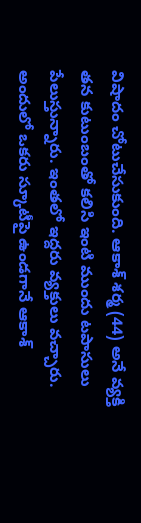విషాదం చోటుచేసుకుంది. ఆకాశ్ శర్మ (44) అనే వ్యక్తి తన కుటుంబంతో కలిసి ఇంటి ముందు టపాసులు పేలుస్తున్నారు. ఇంతలో ఇద్దరు వ్యక్తులు వచ్చారు. అందులో ఒకరు స్కూటీపై ఉండగానే ఆకాశ్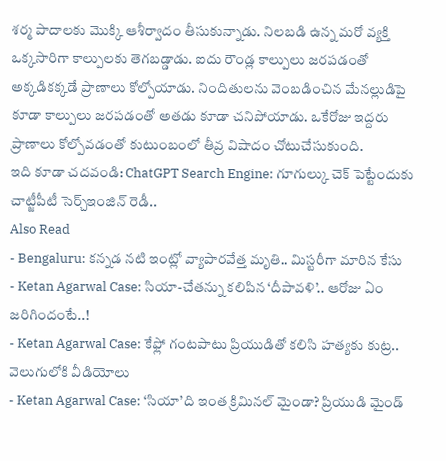శర్మ పాదాలకు మొక్కి ఆశీర్వాదం తీసుకున్నాడు. నిలబడి ఉన్న మరో వ్యక్తి ఒక్కసారిగా కాల్పులకు తెగబడ్డాడు. ఐదు రౌండ్ల కాల్పులు జరపడంతో అక్కడికక్కడే ప్రాణాలు కోల్పోయాడు. నిందితులను వెంబడించిన మేనల్లుడిపై కూడా కాల్పులు జరపడంతో అతడు కూడా చనిపోయాడు. ఒకేరోజు ఇద్దరు ప్రాణాలు కోల్పోవడంతో కుటుంబంలో తీవ్ర విషాదం చోటుచేసుకుంది.
ఇది కూడా చదవండి: ChatGPT Search Engine: గూగుల్కు చెక్ పెట్టేందుకు చాట్జీపీటీ సెర్చ్ఇంజిన్ రెడీ..
Also Read
- Bengaluru: కన్నడ నటి ఇంట్లో వ్యాపారవేత్త మృతి.. మిస్టరీగా మారిన కేసు
- Ketan Agarwal Case: సియా-చేతన్ను కలిపిన ‘దీపావళి’.. ఆరోజు ఏం జరిగిందంటే..!
- Ketan Agarwal Case: కేఫ్లో గంటపాటు ప్రియుడితో కలిసి హత్యకు కుట్ర.. వెలుగులోకి వీడియోలు
- Ketan Agarwal Case: ‘సియా’ది ఇంత క్రిమినల్ మైండా? ప్రియుడి మైండ్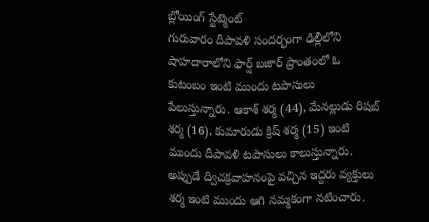బ్లోయింగ్ స్టేట్మెంట్
గురువారం దీపావళి సందర్భంగా ఢిల్లీలోని షాహదారాలోని ఫార్ష్ బజార్ ప్రాంతంలో ఓ కుటంబం ఇంటి ముందు టపాసులు పేలుస్తున్నారు. ఆకాశ్ శర్మ (44), మేనల్లుడు రిషబ్ శర్మ (16), కుమారుడు క్రిష్ శర్మ (15) ఇంటి ముందు దీపావళి టపాసులు కాలుస్తున్నారు. అప్పుడే ద్విచక్రవాహనంపై వచ్చిన ఇద్దరు వ్యక్తులు శర్మ ఇంటి ముందు ఆగి నమ్మకంగా నటించారు.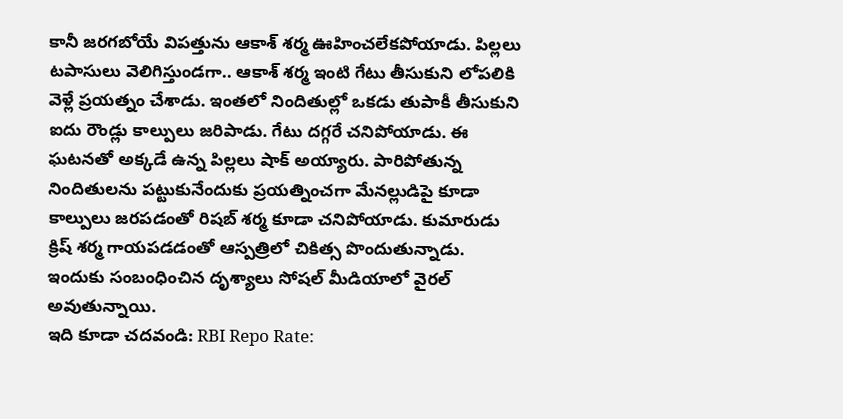కానీ జరగబోయే విపత్తును ఆకాశ్ శర్మ ఊహించలేకపోయాడు. పిల్లలు టపాసులు వెలిగిస్తుండగా.. ఆకాశ్ శర్మ ఇంటి గేటు తీసుకుని లోపలికి వెళ్లే ప్రయత్నం చేశాడు. ఇంతలో నిందితుల్లో ఒకడు తుపాకీ తీసుకుని ఐదు రౌండ్లు కాల్పులు జరిపాడు. గేటు దగ్గరే చనిపోయాడు. ఈ ఘటనతో అక్కడే ఉన్న పిల్లలు షాక్ అయ్యారు. పారిపోతున్న నిందితులను పట్టుకునేందుకు ప్రయత్నించగా మేనల్లుడిపై కూడా కాల్పులు జరపడంతో రిషబ్ శర్మ కూడా చనిపోయాడు. కుమారుడు క్రిష్ శర్మ గాయపడడంతో ఆస్పత్రిలో చికిత్స పొందుతున్నాడు. ఇందుకు సంబంధించిన దృశ్యాలు సోషల్ మీడియాలో వైరల్ అవుతున్నాయి.
ఇది కూడా చదవండి: RBI Repo Rate: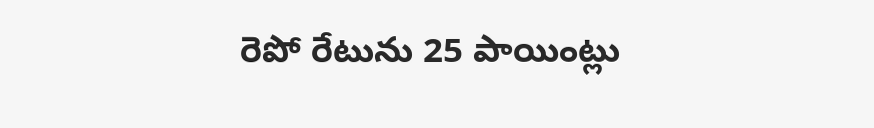రెపో రేటును 25 పాయింట్లు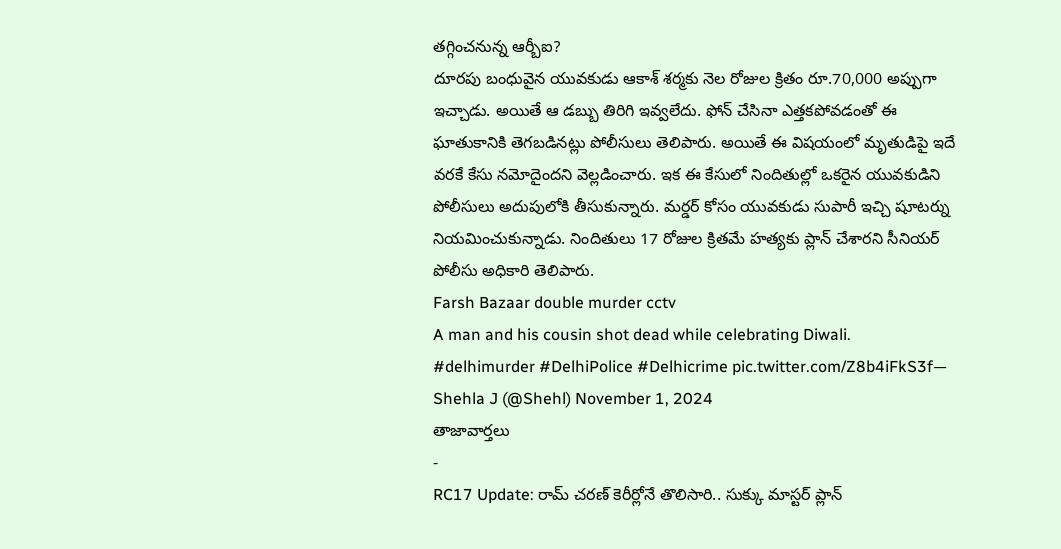తగ్గించనున్న ఆర్బీఐ?
దూరపు బంధువైన యువకుడు ఆకాశ్ శర్మకు నెల రోజుల క్రితం రూ.70,000 అప్పుగా ఇచ్చాడు. అయితే ఆ డబ్బు తిరిగి ఇవ్వలేదు. ఫోన్ చేసినా ఎత్తకపోవడంతో ఈ ఘాతుకానికి తెగబడినట్లు పోలీసులు తెలిపారు. అయితే ఈ విషయంలో మృతుడిపై ఇదే వరకే కేసు నమోదైందని వెల్లడించారు. ఇక ఈ కేసులో నిందితుల్లో ఒకరైన యువకుడిని పోలీసులు అదుపులోకి తీసుకున్నారు. మర్డర్ కోసం యువకుడు సుపారీ ఇచ్చి షూటర్ను నియమించుకున్నాడు. నిందితులు 17 రోజుల క్రితమే హత్యకు ప్లాన్ చేశారని సీనియర్ పోలీసు అధికారి తెలిపారు.
Farsh Bazaar double murder cctv
A man and his cousin shot dead while celebrating Diwali. #delhimurder #DelhiPolice #Delhicrime pic.twitter.com/Z8b4iFkS3f— Shehla J (@Shehl) November 1, 2024
తాజావార్తలు
-
RC17 Update: రామ్ చరణ్ కెరీర్లోనే తొలిసారి.. సుక్కు మాస్టర్ ప్లాన్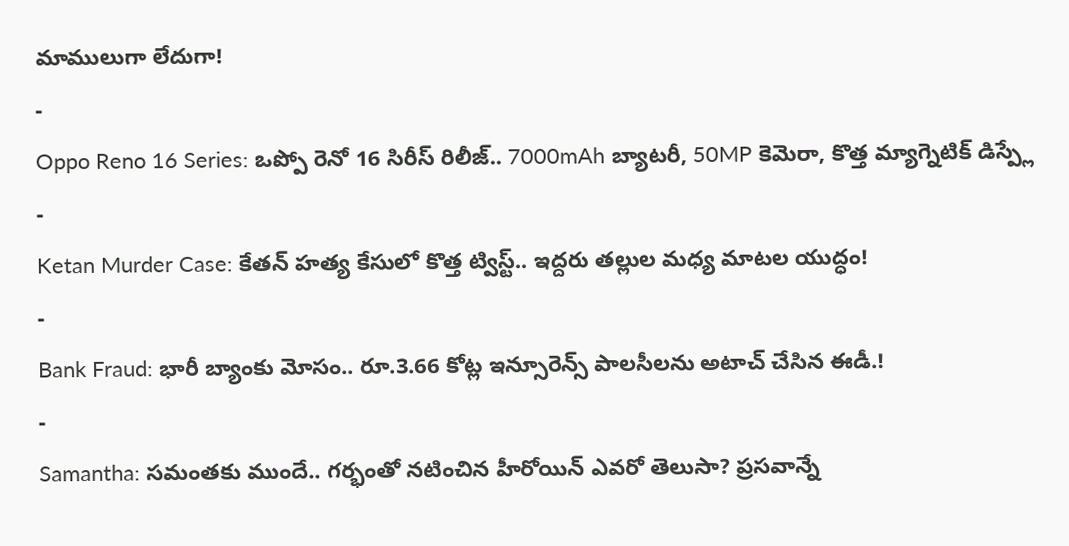మాములుగా లేదుగా!
-
Oppo Reno 16 Series: ఒప్పో రెనో 16 సిరీస్ రిలీజ్.. 7000mAh బ్యాటరీ, 50MP కెమెరా, కొత్త మ్యాగ్నెటిక్ డిస్ప్లే
-
Ketan Murder Case: కేతన్ హత్య కేసులో కొత్త ట్విస్ట్.. ఇద్దరు తల్లుల మధ్య మాటల యుద్ధం!
-
Bank Fraud: భారీ బ్యాంకు మోసం.. రూ.3.66 కోట్ల ఇన్సూరెన్స్ పాలసీలను అటాచ్ చేసిన ఈడీ.!
-
Samantha: సమంతకు ముందే.. గర్భంతో నటించిన హీరోయిన్ ఎవరో తెలుసా? ప్రసవాన్నే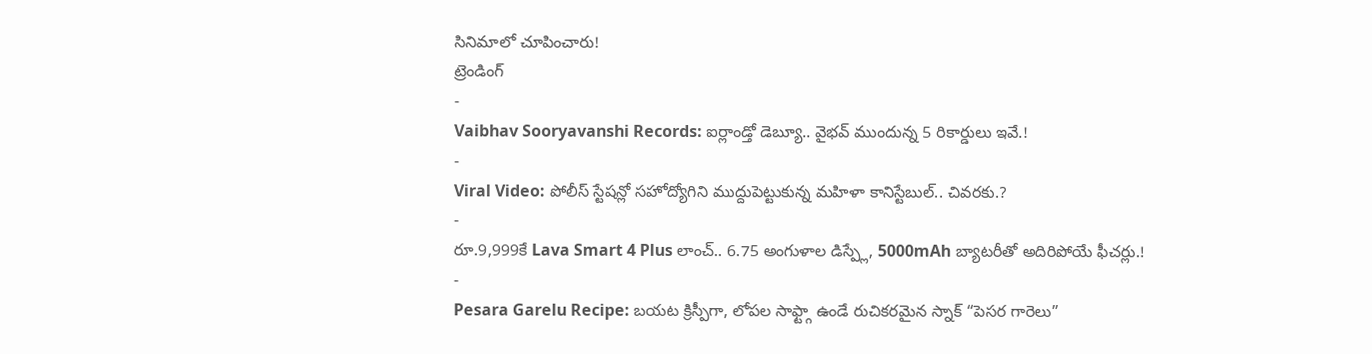సినిమాలో చూపించారు!
ట్రెండింగ్
-
Vaibhav Sooryavanshi Records: ఐర్లాండ్తో డెబ్యూ.. వైభవ్ ముందున్న 5 రికార్డులు ఇవే.!
-
Viral Video: పోలీస్ స్టేషన్లో సహోద్యోగిని ముద్దుపెట్టుకున్న మహిళా కానిస్టేబుల్.. చివరకు.?
-
రూ.9,999కే Lava Smart 4 Plus లాంచ్.. 6.75 అంగుళాల డిస్ప్లే, 5000mAh బ్యాటరీతో అదిరిపోయే ఫీచర్లు.!
-
Pesara Garelu Recipe: బయట క్రిస్పీగా, లోపల సాఫ్ట్గా ఉండే రుచికరమైన స్నాక్ “పెసర గారెలు”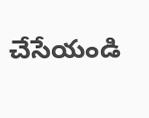చేసేయండి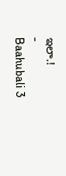ఇలా.!
-
Baahubali 3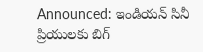Announced: ఇండియన్ సినీ ప్రియులకు బిగ్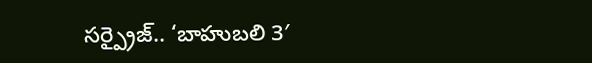సర్ప్రైజ్.. ‘బాహుబలి 3′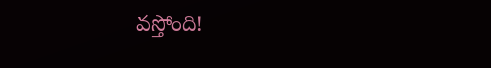వస్తోంది!